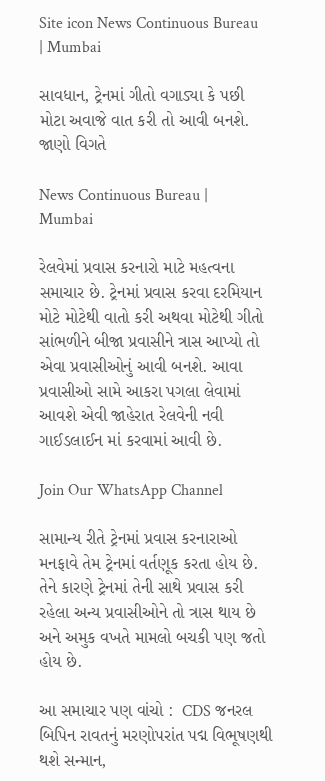Site icon News Continuous Bureau | Mumbai

સાવધાન, ટ્રેનમાં ગીતો વગાડ્યા કે પછી મોટા અવાજે વાત કરી તો આવી બનશે. જાણો વિગતે

News Continuous Bureau | Mumbai

રેલવેમાં પ્રવાસ કરનારો માટે મહત્વના સમાચાર છે. ટ્રેનમાં પ્રવાસ કરવા દરમિયાન મોટે મોટેથી વાતો કરી અથવા મોટેથી ગીતો સાંભળીને બીજા પ્રવાસીને ત્રાસ આપ્યો તો એવા પ્રવાસીઓનું આવી બનશે. આવા પ્રવાસીઓ સામે આકરા પગલા લેવામાં આવશે એવી જાહેરાત રેલવેની નવી ગાઈડલાઈન માં કરવામાં આવી છે.

Join Our WhatsApp Channel

સામાન્ય રીતે ટ્રેનમાં પ્રવાસ કરનારાઓ મનફાવે તેમ ટ્રેનમાં વર્તણૂક કરતા હોય છે. તેને કારણે ટ્રેનમાં તેની સાથે પ્રવાસ કરી રહેલા અન્ય પ્રવાસીઓને તો ત્રાસ થાય છે અને અમુક વખતે મામલો બચકી પણ જતો હોય છે.

આ સમાચાર પણ વાંચો :  CDS જનરલ બિપિન રાવતનું મરણોપરાંત પદ્મ વિભૂષણથી થશે સન્માન,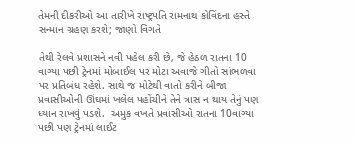તેમની દીકરીઓ આ તારીખે રાષ્ટ્રપતિ રામનાથ કોવિંદના હસ્તે સન્માન ગ્રહણ કરશે; જાણો વિગતે

તેથી રેલવે પ્રશાસને નવી પહેલ કરી છે, જે હેઠળ રાતના 10 વાગ્યા પછી ટ્રેનમાં મોબાઈલ પર મોટા અવાજે ગીતો સાંભળવા પર પ્રતિબંધ રહેશે. સાથે જ મોટેથી વાતો કરીને બીજા પ્રવાસીઓની ઊંઘમાં ખલેલ પહોંચીને તેને ત્રાસ ન થાય તેનું પણ ધ્યાન રાખવું પડશે.  અમુક વખતે પ્રવાસીઓ રાતના 10વાગ્યા પછી પણ ટ્રેનમાં લાઈટ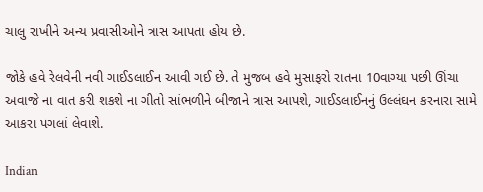ચાલુ રાખીને અન્ય પ્રવાસીઓને ત્રાસ આપતા હોય છે.

જોકે હવે રેલવેની નવી ગાઈડલાઈન આવી ગઈ છે. તે મુજબ હવે મુસાફરો રાતના 10વાગ્યા પછી ઊંચા અવાજે ના વાત કરી શકશે ના ગીતો સાંભળીને બીજાને ત્રાસ આપશે, ગાઈડલાઈનનું ઉલ્લંઘન કરનારા સામે આકરા પગલાં લેવાશે.

Indian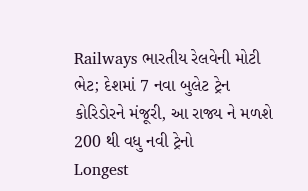Railways ભારતીય રેલવેની મોટી ભેટ; દેશમાં 7 નવા બુલેટ ટ્રેન કોરિડોરને મંજૂરી, આ રાજ્ય ને મળશે 200 થી વધુ નવી ટ્રેનો
Longest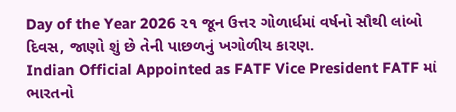Day of the Year 2026 ૨૧ જૂન ઉત્તર ગોળાર્ધમાં વર્ષનો સૌથી લાંબો દિવસ, જાણો શું છે તેની પાછળનું ખગોળીય કારણ.
Indian Official Appointed as FATF Vice President FATF માં ભારતનો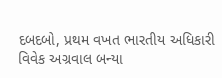દબદબો, પ્રથમ વખત ભારતીય અધિકારી વિવેક અગ્રવાલ બન્યા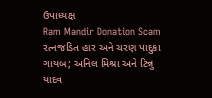ઉપાધ્યક્ષ
Ram Mandir Donation Scam રત્નજડિત હાર અને ચરણ પાદુકા ગાયબ; અનિલ મિશ્રા અને ટિન્નુ યાદવ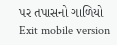પર તપાસનો ગાળિયો
Exit mobile version